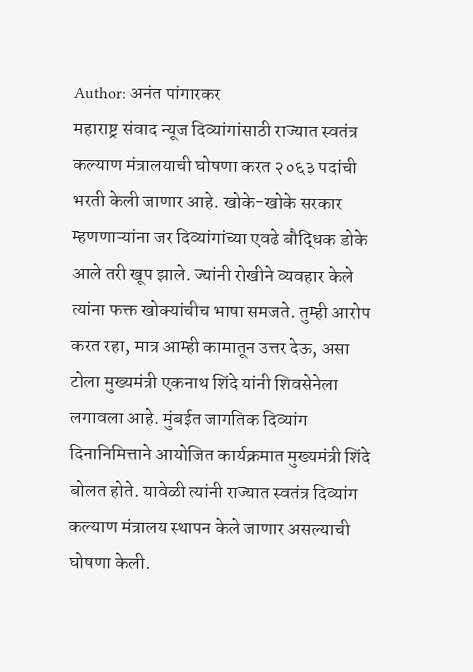Author: अनंत पांगारकर
महाराष्ट्र संवाद न्यूज दिव्यांगांसाठी राज्यात स्वतंत्र कल्याण मंत्रालयाची घोषणा करत २०६३ पदांची भरती केली जाणार आहे. खोके-खोके सरकार म्हणणाऱ्यांना जर दिव्यांगांच्या एवढे बौद्धिक डोके आले तरी खूप झाले. ज्यांनी रोखीने व्यवहार केले त्यांना फक्त खोक्यांचीच भाषा समजते. तुम्ही आरोप करत रहा, मात्र आम्ही कामातून उत्तर देऊ, असा टोला मुख्यमंत्री एकनाथ शिंदे यांनी शिवसेनेला लगावला आहे. मुंबईत जागतिक दिव्यांग दिनानिमित्ताने आयोजित कार्यक्रमात मुख्यमंत्री शिंदे बोलत होते. यावेळी त्यांनी राज्यात स्वतंत्र दिव्यांग कल्याण मंत्रालय स्थापन केले जाणार असल्याची घोषणा केली.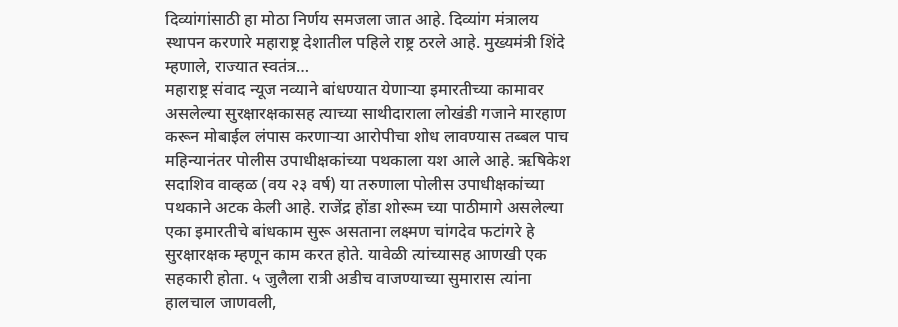दिव्यांगांसाठी हा मोठा निर्णय समजला जात आहे. दिव्यांग मंत्रालय स्थापन करणारे महाराष्ट्र देशातील पहिले राष्ट्र ठरले आहे. मुख्यमंत्री शिंदे म्हणाले, राज्यात स्वतंत्र…
महाराष्ट्र संवाद न्यूज नव्याने बांधण्यात येणाऱ्या इमारतीच्या कामावर असलेल्या सुरक्षारक्षकासह त्याच्या साथीदाराला लोखंडी गजाने मारहाण करून मोबाईल लंपास करणाऱ्या आरोपीचा शोध लावण्यास तब्बल पाच महिन्यानंतर पोलीस उपाधीक्षकांच्या पथकाला यश आले आहे. ऋषिकेश सदाशिव वाव्हळ (वय २३ वर्ष) या तरुणाला पोलीस उपाधीक्षकांच्या पथकाने अटक केली आहे. राजेंद्र होंडा शोरूम च्या पाठीमागे असलेल्या एका इमारतीचे बांधकाम सुरू असताना लक्ष्मण चांगदेव फटांगरे हे सुरक्षारक्षक म्हणून काम करत होते. यावेळी त्यांच्यासह आणखी एक सहकारी होता. ५ जुलैला रात्री अडीच वाजण्याच्या सुमारास त्यांना हालचाल जाणवली,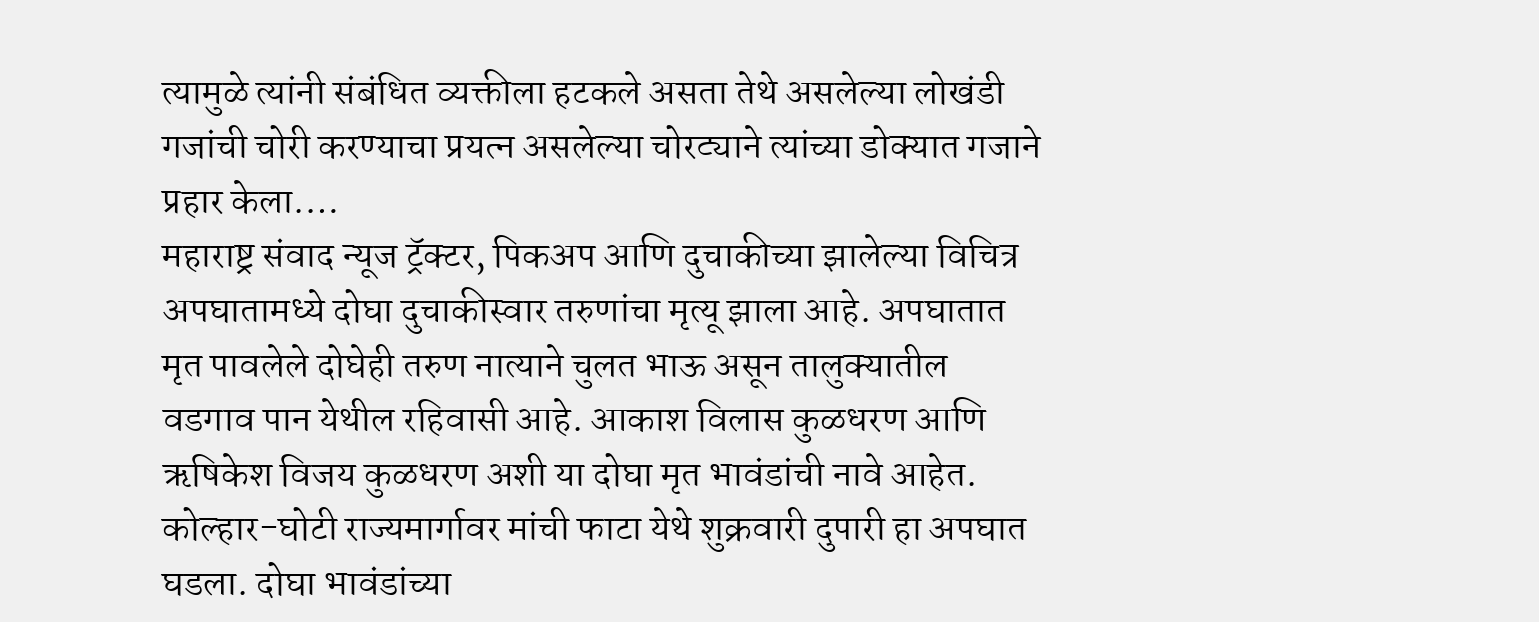त्यामुळे त्यांनी संबंधित व्यक्तीला हटकले असता तेथे असलेल्या लोखंडी गजांची चोरी करण्याचा प्रयत्न असलेल्या चोरट्याने त्यांच्या डोक्यात गजाने प्रहार केला.…
महाराष्ट्र संवाद न्यूज ट्रॅक्टर, पिकअप आणि दुचाकीच्या झालेल्या विचित्र अपघातामध्ये दोघा दुचाकीस्वार तरुणांचा मृत्यू झाला आहे. अपघातात मृत पावलेले दोघेही तरुण नात्याने चुलत भाऊ असून तालुक्यातील वडगाव पान येथील रहिवासी आहे. आकाश विलास कुळधरण आणि ऋषिकेश विजय कुळधरण अशी या दोघा मृत भावंडांची नावे आहेत. कोल्हार-घोटी राज्यमार्गावर मांची फाटा येथे शुक्रवारी दुपारी हा अपघात घडला. दोघा भावंडांच्या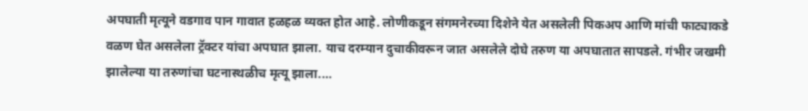अपघाती मृत्यूने वडगाव पान गावात हळहळ व्यक्त होत आहे. लोणीकडून संगमनेरच्या दिशेने येत असलेली पिकअप आणि मांची फाट्याकडे वळण घेत असलेला ट्रॅक्टर यांचा अपघात झाला. याच दरम्यान दुचाकीवरून जात असलेले दोघे तरुण या अपघातात सापडले. गंभीर जखमी झालेल्या या तरुणांचा घटनास्थळीच मृत्यू झाला.…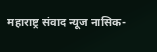महाराष्ट्र संवाद न्यूज नासिक-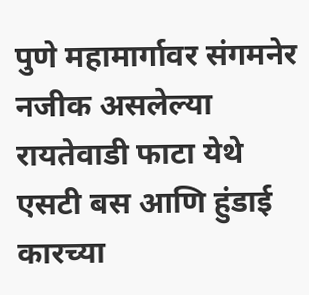पुणे महामार्गावर संगमनेर नजीक असलेल्या रायतेवाडी फाटा येथे एसटी बस आणि हुंडाई कारच्या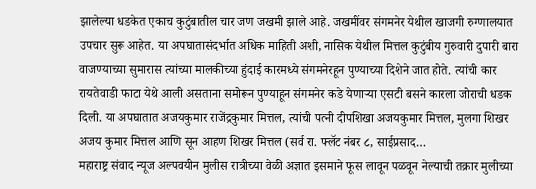झालेल्या धडकेत एकाच कुटुंबातील चार जण जखमी झाले आहे. जखमींवर संगमनेर येथील खाजगी रुग्णालयात उपचार सुरू आहेत. या अपघातासंदर्भात अधिक माहिती अशी, नासिक येथील मित्तल कुटुंबीय गुरुवारी दुपारी बारा वाजण्याच्या सुमारास त्यांच्या मालकीच्या हुंदाई कारमध्ये संगमनेरहून पुण्याच्या दिशेने जात होते. त्यांची कार रायतेवाडी फाटा येथे आली असताना समोरून पुण्याहून संगमनेर कडे येणाऱ्या एसटी बसने कारला जोराची धडक दिली. या अपघातात अजयकुमार राजेंद्रकुमार मित्तल, त्यांची पत्नी दीपशिखा अजयकुमार मित्तल, मुलगा शिखर अजय कुमार मित्तल आणि सून आहण शिखर मित्तल (सर्व रा. फ्लॅट नंबर ८, साईप्रसाद…
महाराष्ट्र संवाद न्यूज अल्पवयीन मुलीस रात्रीच्या वेळी अज्ञात इसमाने फूस लावून पळवून नेल्याची तक्रार मुलीच्या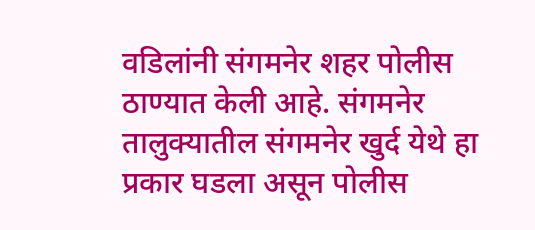वडिलांनी संगमनेर शहर पोलीस ठाण्यात केली आहे. संगमनेर तालुक्यातील संगमनेर खुर्द येथे हा प्रकार घडला असून पोलीस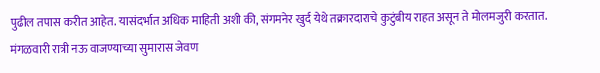पुढील तपास करीत आहेत. यासंदर्भात अधिक माहिती अशी की, संगमनेर खुर्द येथे तक्रारदाराचे कुटुंबीय राहत असून ते मोलमजुरी करतात. मंगळवारी रात्री नऊ वाजण्याच्या सुमारास जेवण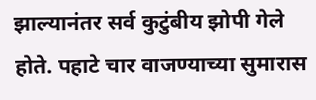झाल्यानंतर सर्व कुटुंबीय झोपी गेले होते. पहाटे चार वाजण्याच्या सुमारास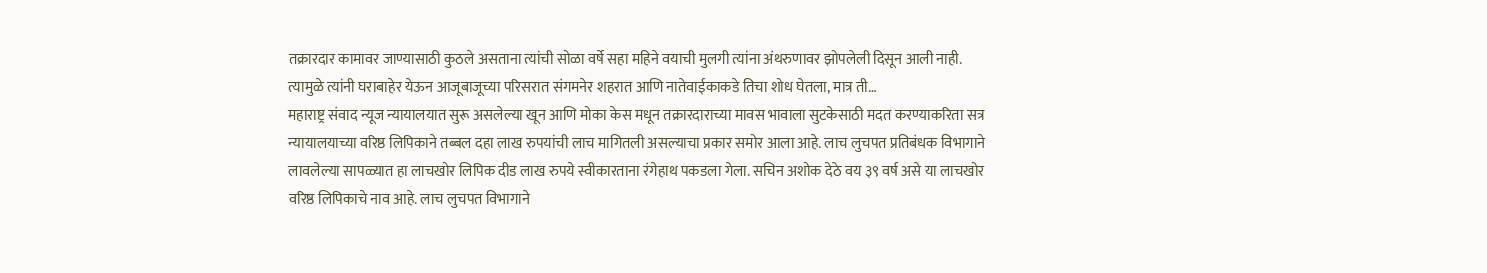तक्रारदार कामावर जाण्यासाठी कुठले असताना त्यांची सोळा वर्षे सहा महिने वयाची मुलगी त्यांना अंथरुणावर झोपलेली दिसून आली नाही. त्यामुळे त्यांनी घराबाहेर येऊन आजूबाजूच्या परिसरात संगमनेर शहरात आणि नातेवाईकाकडे तिचा शोध घेतला, मात्र ती…
महाराष्ट्र संवाद न्यूज न्यायालयात सुरू असलेल्या खून आणि मोका केस मधून तक्रारदाराच्या मावस भावाला सुटकेसाठी मदत करण्याकरिता सत्र न्यायालयाच्या वरिष्ठ लिपिकाने तब्बल दहा लाख रुपयांची लाच मागितली असल्याचा प्रकार समोर आला आहे. लाच लुचपत प्रतिबंधक विभागाने लावलेल्या सापळ्यात हा लाचखोर लिपिक दीड लाख रुपये स्वीकारताना रंगेहाथ पकडला गेला. सचिन अशोक देठे वय ३९ वर्ष असे या लाचखोर वरिष्ठ लिपिकाचे नाव आहे. लाच लुचपत विभागाने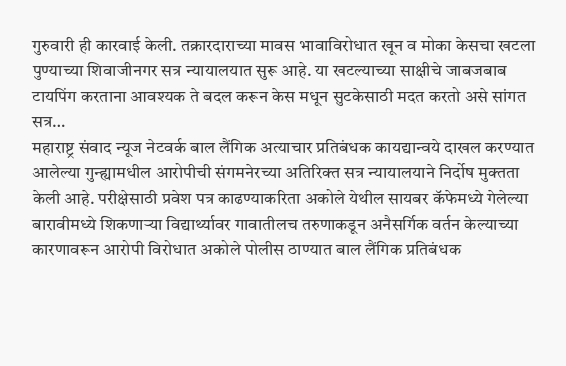गुरुवारी ही कारवाई केली. तक्रारदाराच्या मावस भावाविरोधात खून व मोका केसचा खटला पुण्याच्या शिवाजीनगर सत्र न्यायालयात सुरू आहे. या खटल्याच्या साक्षीचे जाबजबाब टायपिंग करताना आवश्यक ते बदल करून केस मधून सुटकेसाठी मदत करतो असे सांगत सत्र…
महाराष्ट्र संवाद न्यूज नेटवर्क बाल लैंगिक अत्याचार प्रतिबंधक कायद्यान्वये दाखल करण्यात आलेल्या गुन्ह्यामधील आरोपीची संगमनेरच्या अतिरिक्त सत्र न्यायालयाने निर्दोष मुक्तता केली आहे. परीक्षेसाठी प्रवेश पत्र काढण्याकरिता अकोले येथील सायबर कॅफेमध्ये गेलेल्या बारावीमध्ये शिकणाऱ्या विद्यार्थ्यावर गावातीलच तरुणाकडून अनैसर्गिक वर्तन केल्याच्या कारणावरून आरोपी विरोधात अकोले पोलीस ठाण्यात बाल लैंगिक प्रतिबंधक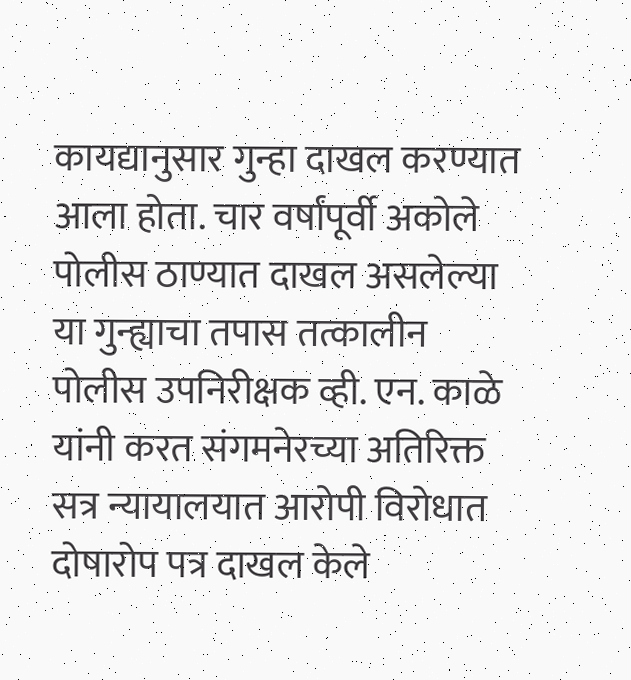कायद्यानुसार गुन्हा दाखल करण्यात आला होता. चार वर्षांपूर्वी अकोले पोलीस ठाण्यात दाखल असलेल्या या गुन्ह्याचा तपास तत्कालीन पोलीस उपनिरीक्षक व्ही. एन. काळे यांनी करत संगमनेरच्या अतिरिक्त सत्र न्यायालयात आरोपी विरोधात दोषारोप पत्र दाखल केले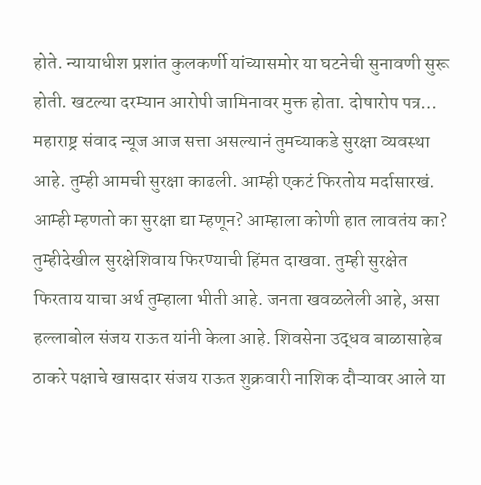होते. न्यायाधीश प्रशांत कुलकर्णी यांच्यासमोर या घटनेची सुनावणी सुरू होती. खटल्या दरम्यान आरोपी जामिनावर मुक्त होता. दोषारोप पत्र…
महाराष्ट्र संवाद न्यूज आज सत्ता असल्यानं तुमच्याकडे सुरक्षा व्यवस्था आहे. तुम्ही आमची सुरक्षा काढली. आम्ही एकटं फिरतोय मर्दासारखं. आम्ही म्हणतो का सुरक्षा द्या म्हणून? आम्हाला कोणी हात लावतंय का? तुम्हीदेखील सुरक्षेशिवाय फिरण्याची हिंमत दाखवा. तुम्ही सुरक्षेत फिरताय याचा अर्थ तुम्हाला भीती आहे. जनता खवळलेली आहे, असा हल्लाबोल संजय राऊत यांनी केला आहे. शिवसेना उद्धव बाळासाहेब ठाकरे पक्षाचे खासदार संजय राऊत शुक्रवारी नाशिक दौऱ्यावर आले या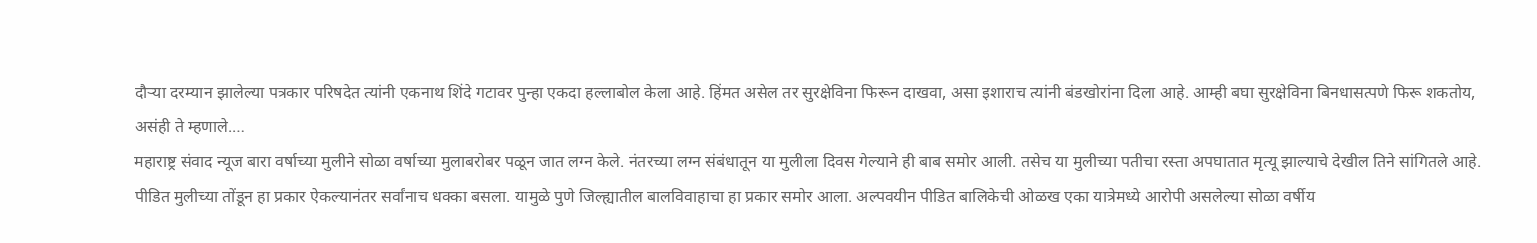दौऱ्या दरम्यान झालेल्या पत्रकार परिषदेत त्यांनी एकनाथ शिंदे गटावर पुन्हा एकदा हल्लाबोल केला आहे. हिंमत असेल तर सुरक्षेविना फिरून दाखवा, असा इशाराच त्यांनी बंडखोरांना दिला आहे. आम्ही बघा सुरक्षेविना बिनधासत्पणे फिरू शकतोय, असंही ते म्हणाले.…
महाराष्ट्र संवाद न्यूज बारा वर्षाच्या मुलीने सोळा वर्षाच्या मुलाबरोबर पळून जात लग्न केले. नंतरच्या लग्न संबंधातून या मुलीला दिवस गेल्याने ही बाब समोर आली. तसेच या मुलीच्या पतीचा रस्ता अपघातात मृत्यू झाल्याचे देखील तिने सांगितले आहे. पीडित मुलीच्या तोंडून हा प्रकार ऐकल्यानंतर सर्वांनाच धक्का बसला. यामुळे पुणे जिल्ह्यातील बालविवाहाचा हा प्रकार समोर आला. अल्पवयीन पीडित बालिकेची ओळख एका यात्रेमध्ये आरोपी असलेल्या सोळा वर्षीय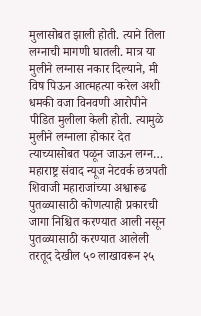मुलासोबत झाली होती. त्याने तिला लग्नाची मागणी घातली. मात्र या मुलीने लग्नास नकार दिल्याने, मी विष पिऊन आत्महत्या करेल अशी धमकी वजा विनवणी आरोपीने पीडित मुलीला केली होती. त्यामुळे मुलीने लग्नाला होकार देत त्याच्यासोबत पळून जाऊन लग्न…
महाराष्ट्र संवाद न्यूज नेटवर्क छत्रपती शिवाजी महाराजांच्या अश्वारूढ पुतळ्यासाठी कोणत्याही प्रकारची जागा निश्चित करण्यात आली नसून पुतळ्यासाठी करण्यात आलेली तरतूद देखील ५० लाखावरून २५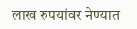लाख रुपयांवर नेण्यात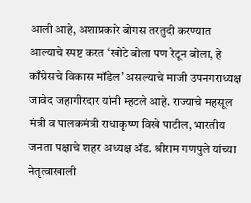आली आहे, अशाप्रकारे बोगस तरतुदी करण्यात आल्याचे स्पष्ट करत ‘खोटे बोला पण रेटून बोला, हे काँग्रेसचे विकास मॉडेल’ असल्याचे माजी उपनगराध्यक्ष जावेद जहागीरदार यांनी म्हटले आहे. राज्याचे महसूल मंत्री व पालकमंत्री राधाकृष्ण विखे पाटील, भारतीय जनता पक्षाचे शहर अध्यक्ष ॲड. श्रीराम गणपुले यांच्या नेतृत्वाखाली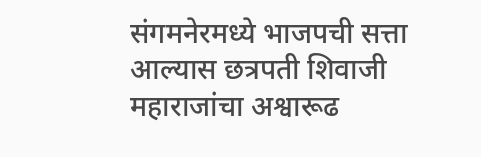संगमनेरमध्ये भाजपची सत्ता आल्यास छत्रपती शिवाजी महाराजांचा अश्वारूढ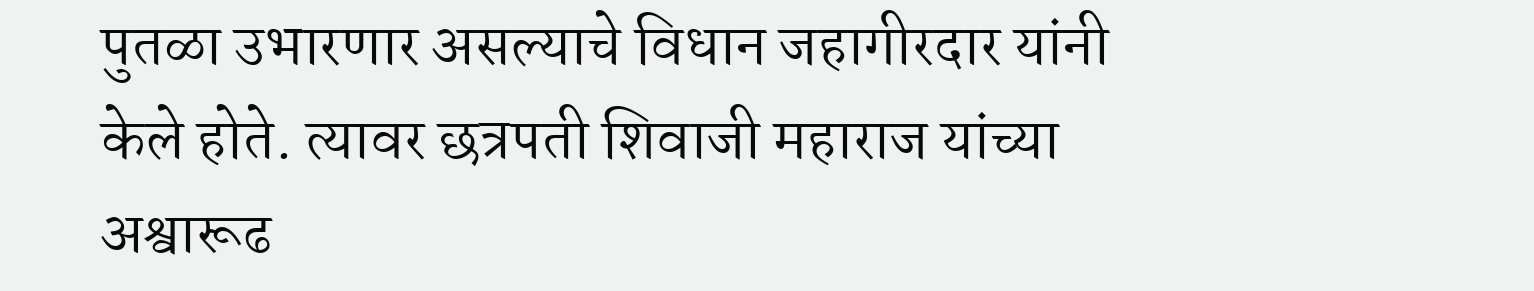पुतळा उभारणार असल्याचे विधान जहागीरदार यांनी केले होते. त्यावर छत्रपती शिवाजी महाराज यांच्या अश्वारूढ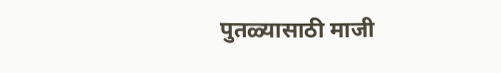पुतळ्यासाठी माजी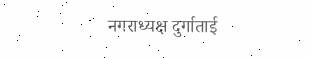नगराध्यक्ष दुर्गाताई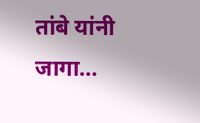तांबे यांनी जागा…